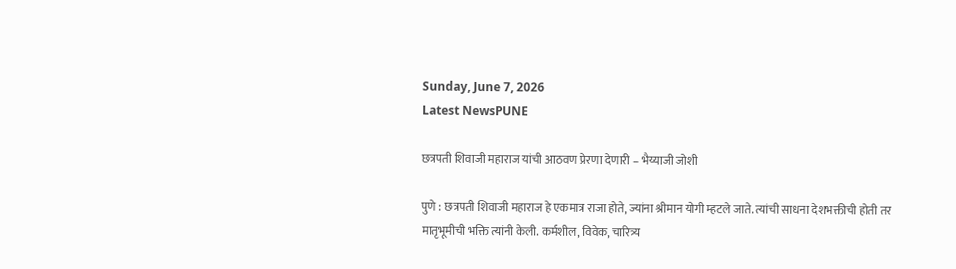Sunday, June 7, 2026
Latest NewsPUNE

छत्रपती शिवाजी महाराज यांची आठवण प्रेरणा देणारी – भैय्याजी जोशी

पुणे : छत्रपती शिवाजी महाराज हे एकमात्र राजा होते, ज्यांना श्रीमान योगी म्हटले जाते. त्यांची साधना देशभक्तीची होती तर मातृभूमीची भक्ति त्यांनी केली. कर्मशील, विवेक, चारित्र्य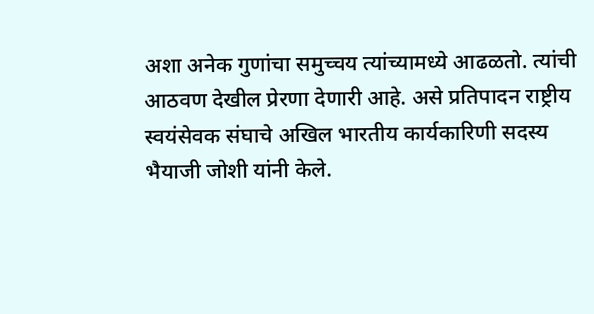अशा अनेक गुणांचा समुच्चय त्यांच्यामध्ये आढळतो. त्यांची आठवण देखील प्रेरणा देणारी आहे. असे प्रतिपादन राष्ट्रीय स्वयंसेवक संघाचे अखिल भारतीय कार्यकारिणी सदस्य  भैयाजी जोशी यांनी केले.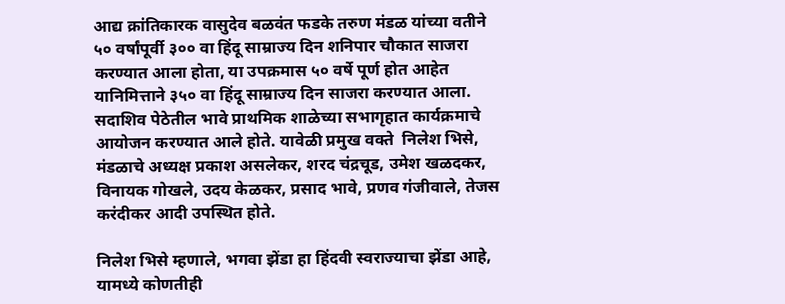आद्य क्रांतिकारक वासुदेव बळवंत फडके तरुण मंडळ यांच्या वतीने ५० वर्षांपूर्वी ३०० वा हिंदू साम्राज्य दिन शनिपार चौकात साजरा करण्यात आला होता, या उपक्रमास ५० वर्षे पूर्ण होत आहेत यानिमित्ताने ३५० वा हिंदू साम्राज्य दिन साजरा करण्यात आला. सदाशिव पेठेतील भावे प्राथमिक शाळेच्या सभागृहात कार्यक्रमाचे आयोजन करण्यात आले होते. यावेळी प्रमुख वक्ते  निलेश भिसे, मंडळाचे अध्यक्ष प्रकाश असलेकर, शरद चंद्रचूड, उमेश खळदकर, विनायक गोखले, उदय केळकर, प्रसाद भावे, प्रणव गंजीवाले, तेजस करंदीकर आदी उपस्थित होते.

निलेश भिसे म्हणाले, भगवा झेंडा हा हिंदवी स्वराज्याचा झेंडा आहे, यामध्ये कोणतीही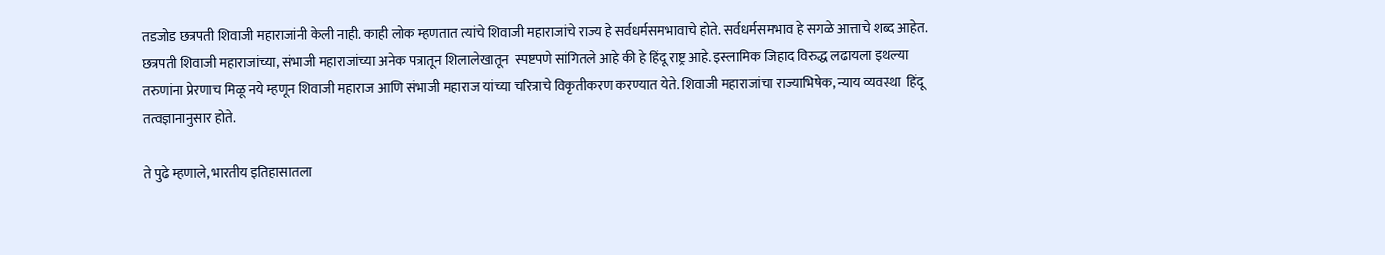तडजोड छत्रपती शिवाजी महाराजांनी केली नाही. काही लोक म्हणतात त्यांचे शिवाजी महाराजांचे राज्य हे सर्वधर्मसमभावाचे होते. सर्वधर्मसमभाव हे सगळे आत्ताचे शब्द आहेत. छत्रपती शिवाजी महाराजांच्या, संभाजी महाराजांच्या अनेक पत्रातून शिलालेखातून  स्पष्टपणे सांगितले आहे की हे हिंदू राष्ट्र आहे. इस्लामिक जिहाद विरुद्ध लढायला इथल्या तरुणांना प्रेरणाच मिळू नये म्हणून शिवाजी महाराज आणि संभाजी महाराज यांच्या चरित्राचे विकृतीकरण करण्यात येते. शिवाजी महाराजांचा राज्याभिषेक, न्याय व्यवस्था  हिंदू  तत्वज्ञानानुसार होते.

ते पुढे म्हणाले, भारतीय इतिहासातला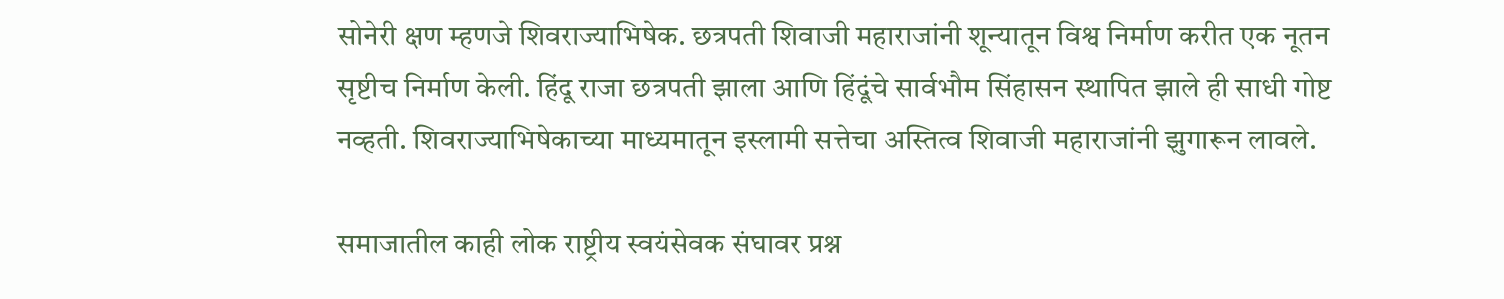सोनेरी क्षण म्हणजे शिवराज्याभिषेक. छत्रपती शिवाजी महाराजांनी शून्यातून विश्व निर्माण करीत एक नूतन सृष्टीच निर्माण केली. हिंदू राजा छत्रपती झाला आणि हिंदूंचे सार्वभौम सिंहासन स्थापित झाले ही साधी गोष्ट नव्हती. शिवराज्याभिषेकाच्या माध्यमातून इस्लामी सत्तेचा अस्तित्व शिवाजी महाराजांनी झुगारून लावले.

समाजातील काही लोक राष्ट्रीय स्वयंसेवक संघावर प्रश्न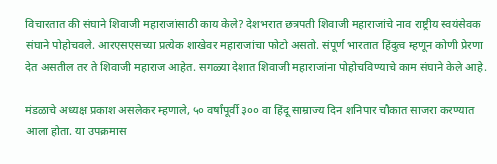विचारतात की संघाने शिवाजी महाराजांसाठी काय केले? देशभरात छत्रपती शिवाजी महाराजांचे नाव राष्ट्रीय स्वयंसेवक संघाने पोहोचवले. आरएसएसच्या प्रत्येक शाखेवर महाराजांचा फोटो असतो. संपूर्ण भारतात हिंदुत्व म्हणून कोणी प्रेरणा देत असतील तर ते शिवाजी महाराज आहेत. सगळ्या देशात शिवाजी महाराजांना पोहोचविण्याचे काम संघाने केले आहे.

मंडळाचे अध्यक्ष प्रकाश असलेकर म्हणाले, ५० वर्षांपूर्वी ३०० वा हिंदू साम्राज्य दिन शनिपार चौकात साजरा करण्यात आला होता. या उपक्रमास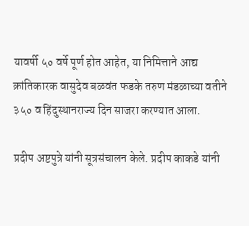यावर्षी ५० वर्षे पूर्ण होत आहेत, या निमित्ताने आद्य क्रांतिकारक वासुदेव बळवंत फडके तरुण मंडळाच्या वतीने ३५० व हिंदुस्थानराज्य दिन साजरा करण्यात आला.

प्रदीप अष्टपुत्रे यांनी सूत्रसंचालन केले. प्रदीप काकडे यांनी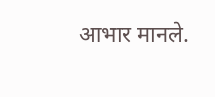आभार मानले.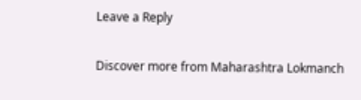Leave a Reply

Discover more from Maharashtra Lokmanch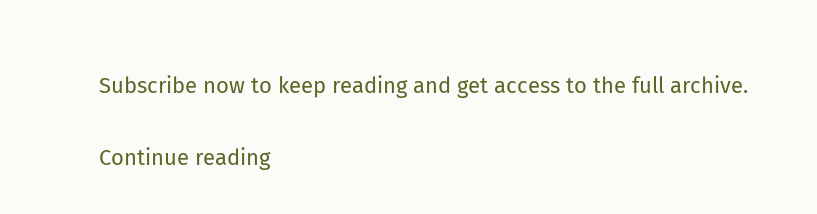Subscribe now to keep reading and get access to the full archive.

Continue reading